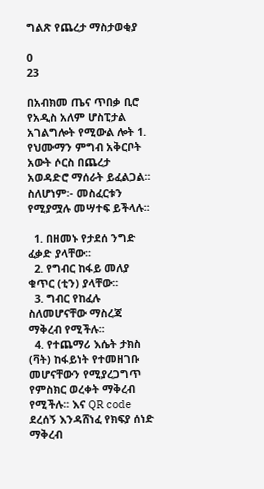ግልጽ የጨረታ ማስታወቂያ

0
23

በአብክመ ጤና ጥበቃ ቢሮ የአዲስ አለም ሆስፒታል አገልግሎት የሚውል ሎት 1. የህሙማን ምግብ አቅርቦት አውት ሶርስ በጨረታ አወዳድሮ ማሰራት ይፈልጋል፡፡ ስለሆነም፡- መስፈርቱን የሚያሟሉ መሣተፍ ይችላሉ፡፡

  1. በዘመኑ የታደሰ ንግድ ፈቃድ ያላቸው፡፡
  2. የግብር ከፋይ መለያ ቁጥር (ቲን) ያላቸው፡፡
  3. ግብር የከፈሉ ስለመሆናቸው ማስረጃ ማቅረብ የሚችሉ፡፡
  4. የተጨማሪ እሴት ታክስ (ቫት) ከፋይነት የተመዘገቡ መሆናቸውን የሚያረጋግጥ የምስክር ወረቀት ማቅረብ የሚችሉ፡፡ እና QR code ደረሰኝ እንዳሸነፈ የክፍያ ሰነድ ማቅረብ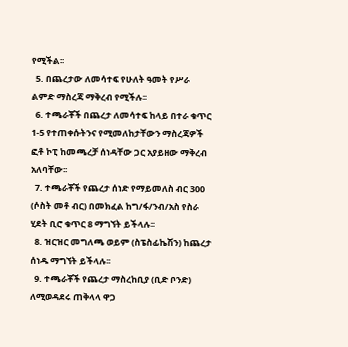የሚችል፡፡
  5. በጨረታው ለመሳተፍ የሁለት ዓመት የሥራ ልምድ ማስረጃ ማቅረብ የሚችሉ፡፡
  6. ተጫራቾች በጨረታ ለመሳተፍ ከላይ በተራ ቁጥር 1-5 የተጠቀሱትንና የሚመለከታቸውን ማስረጃዎች ፎቶ ኮፒ ከመጫረቻ ሰነዳቸው ጋር አያይዘው ማቅረብ አለባቸው፡፡
  7. ተጫራቾች የጨረታ ሰነድ የማይመለስ ብር 300 (ሶስት መቶ ብር) በመክፈል ከግ/ፋ/ንብ/አስ የስራ ሂደት ቢሮ ቁጥር 8 ማግኘት ይችላሉ፡፡
  8. ዝርዝር መግለጫ ወይም (ስፔስፊኬሽን) ከጨረታ ሰነዱ ማግኘት ይችላሉ፡፡
  9. ተጫራቾች የጨረታ ማስረከቢያ (ቢድ ቦንድ) ለሚወዳደሩ ጠቅላላ ዋጋ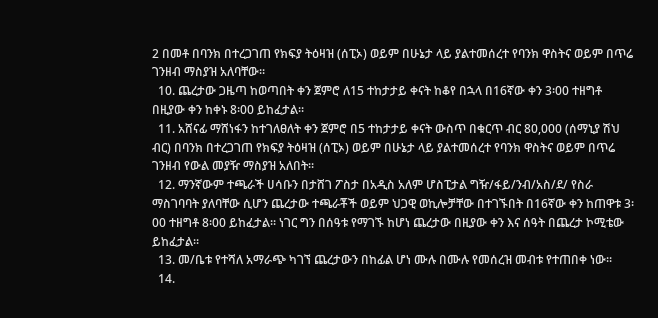2 በመቶ በባንክ በተረጋገጠ የክፍያ ትዕዛዝ (ሰፒኦ) ወይም በሁኔታ ላይ ያልተመሰረተ የባንክ ዋስትና ወይም በጥሬ ገንዘብ ማስያዝ አለባቸው፡፡
  10. ጨረታው ጋዜጣ ከወጣበት ቀን ጀምሮ ለ15 ተከታታይ ቀናት ከቆየ በኋላ በ16ኛው ቀን 3፡00 ተዘግቶ በዚያው ቀን ከቀኑ 8፡00 ይከፈታል፡፡
  11. አሸናፊ ማሸነፋን ከተገለፀለት ቀን ጀምሮ በ5 ተከታታይ ቀናት ውስጥ በቁርጥ ብር 80,000 (ሰማኒያ ሽህ ብር) በባንክ በተረጋገጠ የክፍያ ትዕዛዝ (ሰፒኦ) ወይም በሁኔታ ላይ ያልተመሰረተ የባንክ ዋስትና ወይም በጥሬ ገንዘብ የውል መያዥ ማስያዝ አለበት፡፡
  12. ማንኛውም ተጫራች ሀሳቡን በታሸገ ፖስታ በአዲስ አለም ሆስፒታል ግዥ/ፋይ/ንብ/አስ/ደ/ የስራ ማስገባባት ያለባቸው ሲሆን ጨረታው ተጫራቾች ወይም ህጋዊ ወኪሎቻቸው በተገኙበት በ16ኛው ቀን ከጠዋቱ 3፡00 ተዘግቶ 8፡00 ይከፈታል፡፡ ነገር ግን በሰዓቱ የማገኙ ከሆነ ጨረታው በዚያው ቀን እና ሰዓት በጨረታ ኮሚቴው ይከፈታል፡፡
  13. መ/ቤቱ የተሻለ አማራጭ ካገኘ ጨረታውን በከፊል ሆነ ሙሉ በሙሉ የመሰረዝ መብቱ የተጠበቀ ነው፡፡
  14.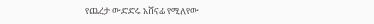የጨረታ ውድድሩ አሸናፊ የሚለየው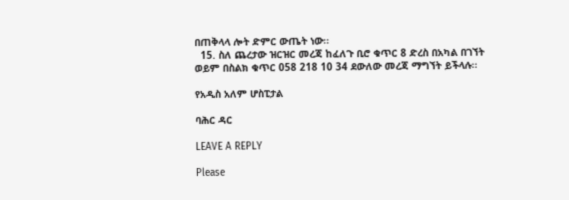በጠቅላላ ሎት ድምር ውጤት ነው፡፡
  15. ስለ ጨረታው ዝርዝር መረጃ ከፈለጉ ቢሮ ቁጥር 8 ድረስ በአካል በገኘት ወይም በስልክ ቁጥር 058 218 10 34 ደውለው መረጃ ማግኘት ይችላሉ፡፡

የአዲስ አለም ሆስፒታል

ባሕር ዳር

LEAVE A REPLY

Please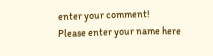enter your comment!
Please enter your name here